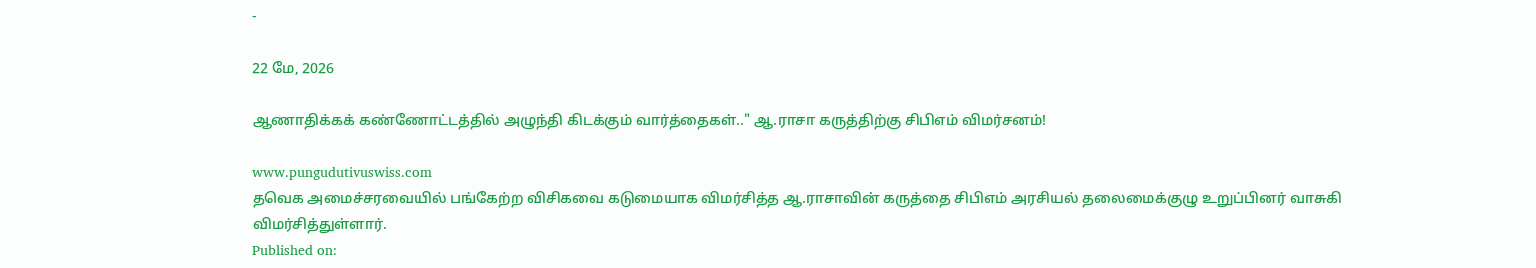-

22 மே, 2026

ஆணாதிக்கக் கண்ணோட்டத்தில் அழுந்தி கிடக்கும் வார்த்தைகள்.." ஆ.ராசா கருத்திற்கு சிபிஎம் விமர்சனம்!

www.pungudutivuswiss.com
தவெக அமைச்சரவையில் பங்கேற்ற விசிகவை கடுமையாக விமர்சித்த ஆ.ராசாவின் கருத்தை சிபிஎம் அரசியல் தலைமைக்குழு உறுப்பினர் வாசுகி விமர்சித்துள்ளார்.
Published on: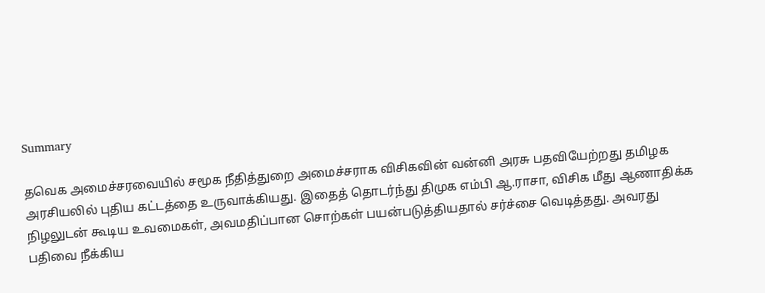Summary

தவெக அமைச்சரவையில் சமூக நீதித்துறை அமைச்சராக விசிகவின் வன்னி அரசு பதவியேற்றது தமிழக அரசியலில் புதிய கட்டத்தை உருவாக்கியது. இதைத் தொடர்ந்து திமுக எம்பி ஆ.ராசா, விசிக மீது ஆணாதிக்க நிழலுடன் கூடிய உவமைகள், அவமதிப்பான சொற்கள் பயன்படுத்தியதால் சர்ச்சை வெடித்தது. அவரது பதிவை நீக்கிய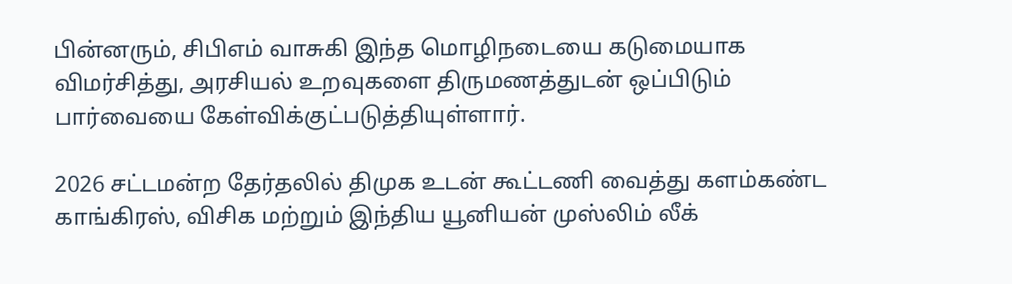பின்னரும், சிபிஎம் வாசுகி இந்த மொழிநடையை கடுமையாக விமர்சித்து, அரசியல் உறவுகளை திருமணத்துடன் ஒப்பிடும் பார்வையை கேள்விக்குட்படுத்தியுள்ளார்.

2026 சட்டமன்ற தேர்தலில் திமுக உடன் கூட்டணி வைத்து களம்கண்ட காங்கிரஸ், விசிக மற்றும் இந்திய யூனியன் முஸ்லிம் லீக்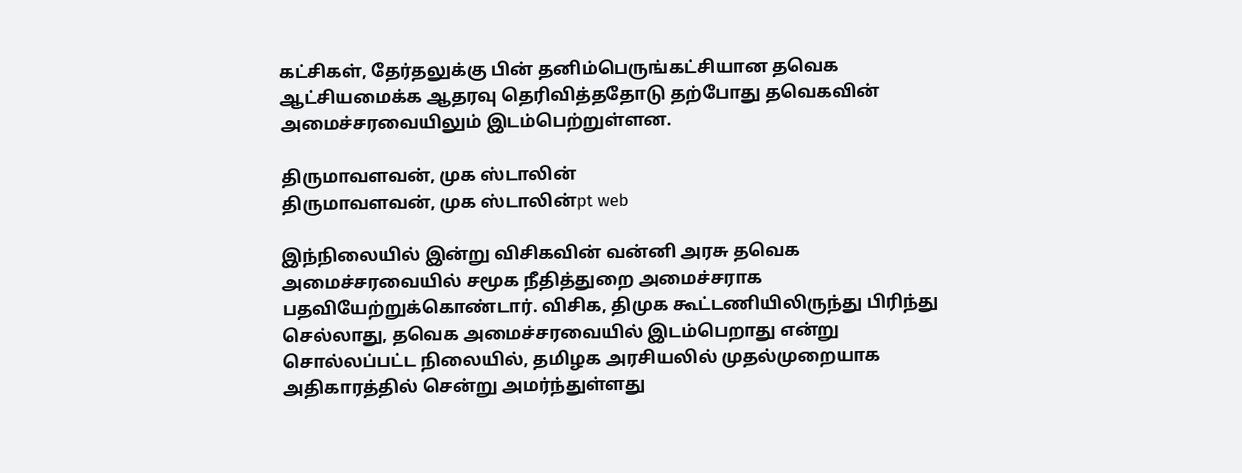கட்சிகள், தேர்தலுக்கு பின் தனிம்பெருங்கட்சியான தவெக ஆட்சியமைக்க ஆதரவு தெரிவித்ததோடு தற்போது தவெகவின் அமைச்சரவையிலும் இடம்பெற்றுள்ளன.

திருமாவளவன், முக ஸ்டாலின்
திருமாவளவன், முக ஸ்டாலின்pt web

இந்நிலையில் இன்று விசிகவின் வன்னி அரசு தவெக அமைச்சரவையில் சமூக நீதித்துறை அமைச்சராக பதவியேற்றுக்கொண்டார். விசிக, திமுக கூட்டணியிலிருந்து பிரிந்து செல்லாது, தவெக அமைச்சரவையில் இடம்பெறாது என்று சொல்லப்பட்ட நிலையில், தமிழக அரசியலில் முதல்முறையாக அதிகாரத்தில் சென்று அமர்ந்துள்ளது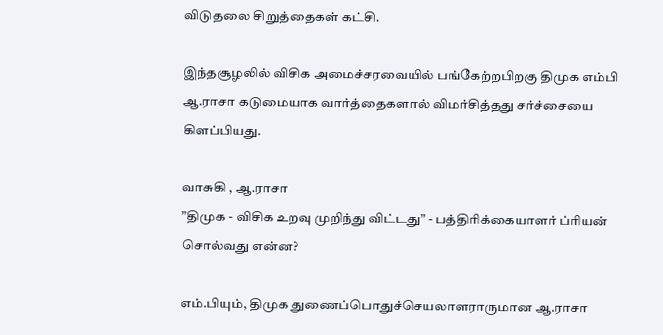விடுதலை சிறுத்தைகள் கட்சி.

இந்தசூழலில் விசிக அமைச்சரவையில் பங்கேற்றபிறகு திமுக எம்பி ஆ.ராசா கடுமையாக வார்த்தைகளால் விமர்சித்தது சர்ச்சையை கிளப்பியது.

வாசுகி , ஆ.ராசா
”திமுக - விசிக உறவு முறிந்து விட்டது” - பத்திரிக்கையாளர் ப்ரியன் சொல்வது என்ன?

எம்.பியும், திமுக துணைப்பொதுச்செயலாளராருமான ஆ.ராசா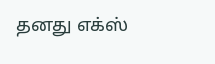தனது எக்ஸ்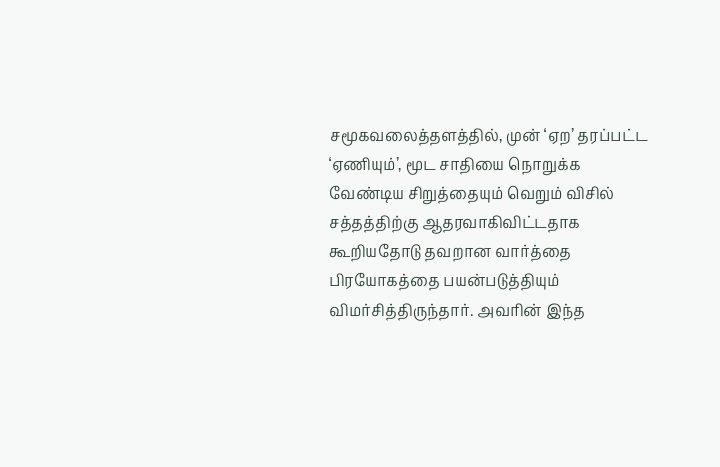சமூகவலைத்தளத்தில், முன் ‘ஏற’ தரப்பட்ட ‘ஏணியும்’, மூட சாதியை நொறுக்க வேண்டிய சிறுத்தையும் வெறும் விசில் சத்தத்திற்கு ஆதரவாகிவிட்டதாக கூறியதோடு தவறான வார்த்தை பிரயோகத்தை பயன்படுத்தியும் விமர்சித்திருந்தார். அவரின் இந்த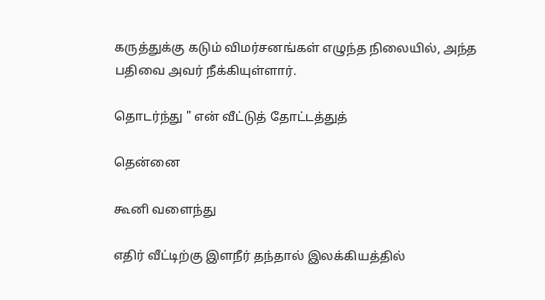கருத்துக்கு கடும் விமர்சனங்கள் எழுந்த நிலையில், அந்த பதிவை அவர் நீக்கியுள்ளார்.

தொடர்ந்து " என் வீட்டுத் தோட்டத்துத்

தென்னை

கூனி வளைந்து

எதிர் வீட்டிற்கு இளநீர் தந்தால் இலக்கியத்தில்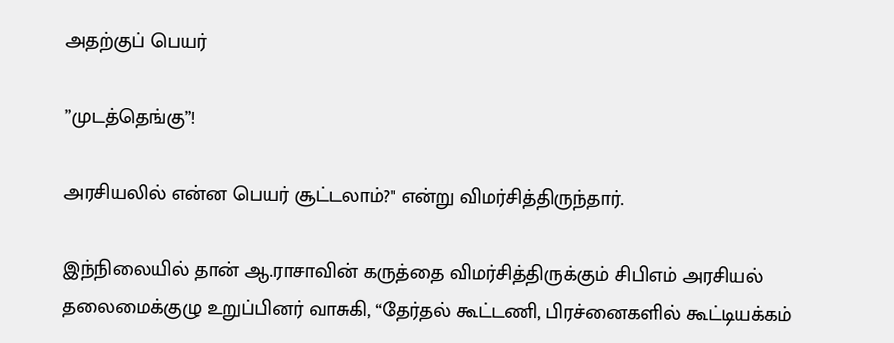அதற்குப் பெயர்

”முடத்தெங்கு”!

அரசியலில் என்ன பெயர் சூட்டலாம்?" என்று விமர்சித்திருந்தார்.

இந்நிலையில் தான் ஆ.ராசாவின் கருத்தை விமர்சித்திருக்கும் சிபிஎம் அரசியல் தலைமைக்குழு உறுப்பினர் வாசுகி, “தேர்தல் கூட்டணி, பிரச்னைகளில் கூட்டியக்கம்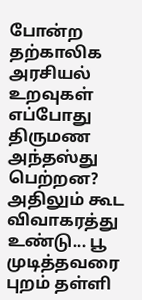போன்ற தற்காலிக அரசியல் உறவுகள் எப்போது திருமண அந்தஸ்து பெற்றன? அதிலும் கூட விவாகரத்து உண்டு... பூ முடித்தவரை புறம் தள்ளி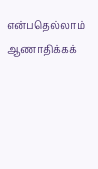என்பதெல்லாம் ஆணாதிக்கக்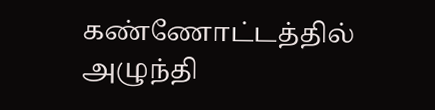கண்ணோட்டத்தில் அழுந்தி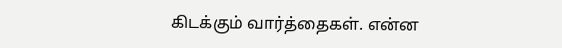கிடக்கும் வார்த்தைகள். என்ன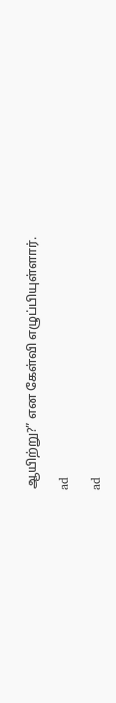ஆயிற்று?” என கேள்வி எழுப்பியுள்ளார்.

ad

ad